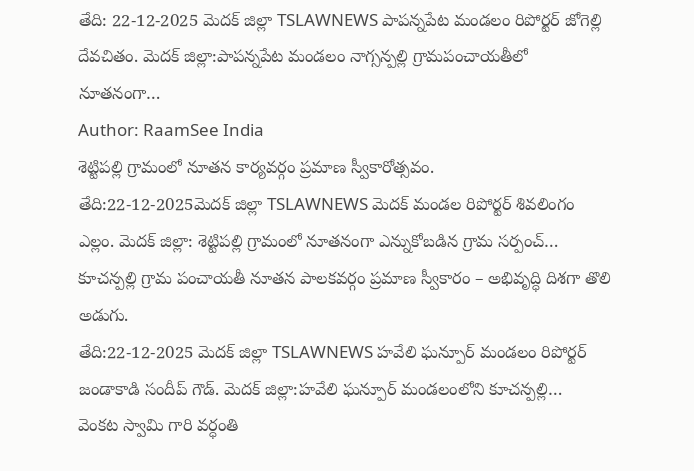తేది: 22-12-2025 మెదక్ జిల్లా TSLAWNEWS పాపన్నపేట మండలం రిపోర్టర్ జోగెల్లి దేవచితం. మెదక్ జిల్లా:పాపన్నపేట మండలం నాగ్సన్పల్లి గ్రామపంచాయతీలో నూతనంగా…
Author: RaamSee India
శెట్టిపల్లి గ్రామంలో నూతన కార్యవర్గం ప్రమాణ స్వీకారోత్సవం.
తేది:22-12-2025మెదక్ జిల్లా TSLAWNEWS మెదక్ మండల రిపోర్టర్ శివలింగం ఎల్లం. మెదక్ జిల్లా: శెట్టిపల్లి గ్రామంలో నూతనంగా ఎన్నుకోబడిన గ్రామ సర్పంచ్…
కూచన్పల్లి గ్రామ పంచాయతీ నూతన పాలకవర్గం ప్రమాణ స్వీకారం – అభివృద్ధి దిశగా తొలి అడుగు.
తేది:22-12-2025 మెదక్ జిల్లా TSLAWNEWS హవేలి ఘన్పూర్ మండలం రిపోర్టర్ జండాకాడి సందీప్ గౌడ్. మెదక్ జిల్లా:హవేలి ఘన్పూర్ మండలంలోని కూచన్పల్లి…
వెంకట స్వామి గారి వర్ధంతి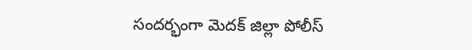సందర్భంగా మెదక్ జిల్లా పోలీస్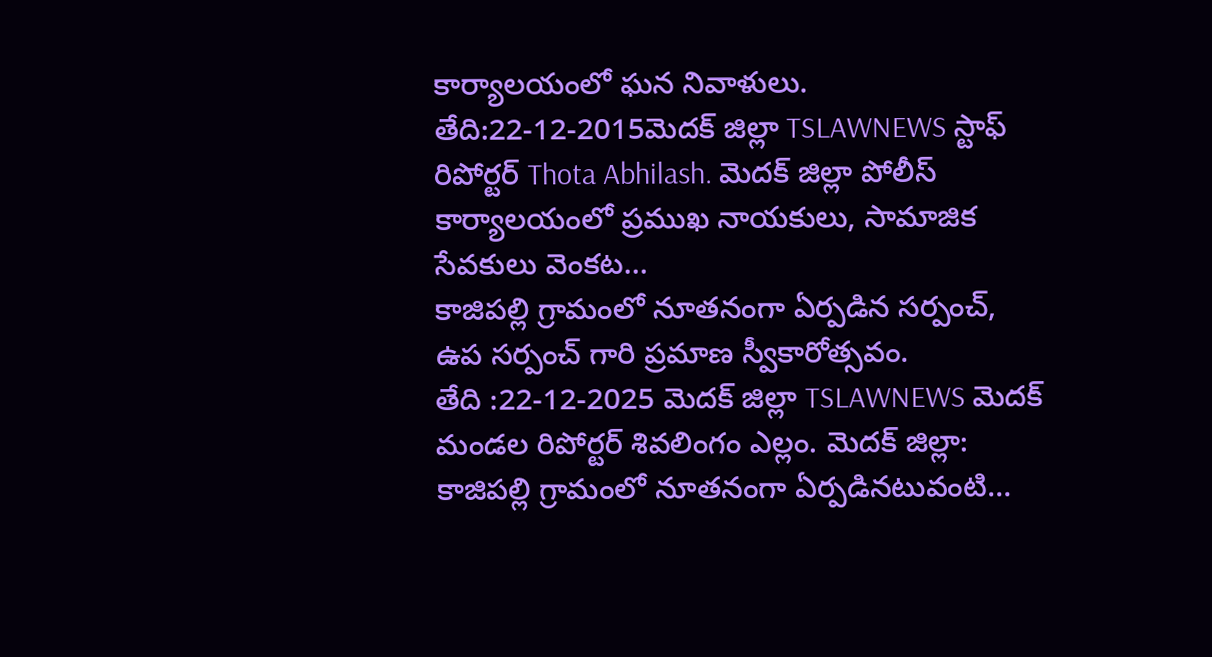కార్యాలయంలో ఘన నివాళులు.
తేది:22-12-2015మెదక్ జిల్లా TSLAWNEWS స్టాఫ్ రిపోర్టర్ Thota Abhilash. మెదక్ జిల్లా పోలీస్ కార్యాలయంలో ప్రముఖ నాయకులు, సామాజిక సేవకులు వెంకట…
కాజిపల్లి గ్రామంలో నూతనంగా ఏర్పడిన సర్పంచ్, ఉప సర్పంచ్ గారి ప్రమాణ స్వీకారోత్సవం.
తేది :22-12-2025 మెదక్ జిల్లా TSLAWNEWS మెదక్ మండల రిపోర్టర్ శివలింగం ఎల్లం. మెదక్ జిల్లా: కాజిపల్లి గ్రామంలో నూతనంగా ఏర్పడినటువంటి…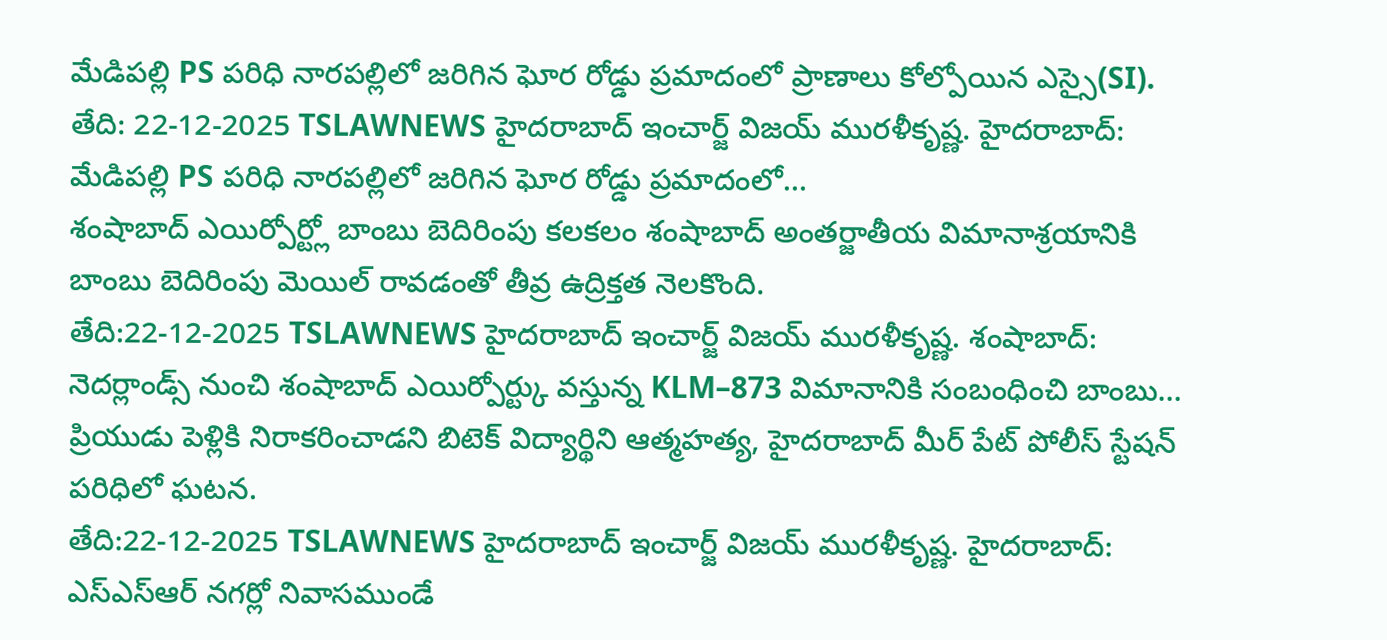మేడిపల్లి PS పరిధి నారపల్లిలో జరిగిన ఘోర రోడ్డు ప్రమాదంలో ప్రాణాలు కోల్పోయిన ఎస్సై(SI).
తేది: 22-12-2025 TSLAWNEWS హైదరాబాద్ ఇంచార్జ్ విజయ్ మురళీకృష్ణ. హైదరాబాద్: మేడిపల్లి PS పరిధి నారపల్లిలో జరిగిన ఘోర రోడ్డు ప్రమాదంలో…
శంషాబాద్ ఎయిర్పోర్ట్లో బాంబు బెదిరింపు కలకలం శంషాబాద్ అంతర్జాతీయ విమానాశ్రయానికి బాంబు బెదిరింపు మెయిల్ రావడంతో తీవ్ర ఉద్రిక్తత నెలకొంది.
తేది:22-12-2025 TSLAWNEWS హైదరాబాద్ ఇంచార్జ్ విజయ్ మురళీకృష్ణ. శంషాబాద్: నెదర్లాండ్స్ నుంచి శంషాబాద్ ఎయిర్పోర్ట్కు వస్తున్న KLM–873 విమానానికి సంబంధించి బాంబు…
ప్రియుడు పెళ్లికి నిరాకరించాడని బిటెక్ విద్యార్థిని ఆత్మహత్య, హైదరాబాద్ మీర్ పేట్ పోలీస్ స్టేషన్ పరిధిలో ఘటన.
తేది:22-12-2025 TSLAWNEWS హైదరాబాద్ ఇంచార్జ్ విజయ్ మురళీకృష్ణ. హైదరాబాద్: ఎస్ఎస్ఆర్ నగర్లో నివాసముండే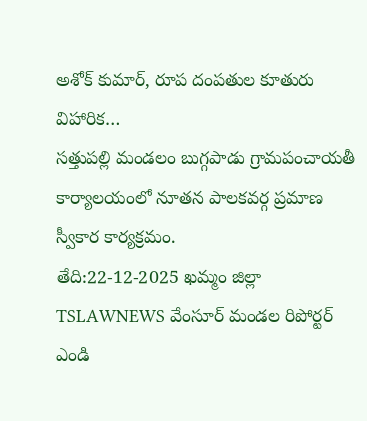అశోక్ కుమార్, రూప దంపతుల కూతురు విహారిక…
సత్తుపల్లి మండలం బుగ్గపాడు గ్రామపంచాయతీ కార్యాలయంలో నూతన పాలకవర్గ ప్రమాణ స్వీకార కార్యక్రమం.
తేది:22-12-2025 ఖమ్మం జిల్లా TSLAWNEWS వేంసూర్ మండల రిపోర్టర్ ఎండి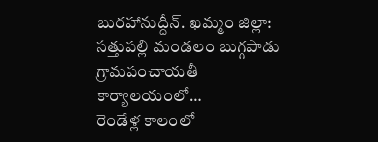బురహానుద్దీన్. ఖమ్మం జిల్లా: సత్తుపల్లి మండలం బుగ్గపాడు గ్రామపంచాయతీ కార్యాలయంలో…
రెండేళ్ల కాలంలో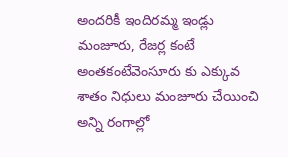అందరికీ ఇందిరమ్మ ఇండ్లు మంజూరు, రేజర్ల కంటే అంతకంటేవెంసూరు కు ఎక్కువ శాతం నిధులు మంజూరు చేయించి అన్ని రంగాల్లో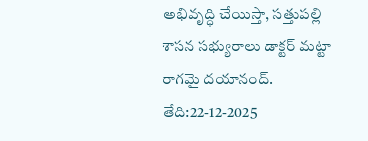అభివృద్ధి చేయిస్తా, సత్తుపల్లి శాసన సభ్యురాలు డాక్టర్ మట్టా రాగమై దయానంద్.
తేది:22-12-2025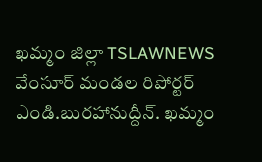ఖమ్మం జిల్లా TSLAWNEWS వేంసూర్ మండల రిపోర్టర్ ఎండి.బురహానుద్దీన్. ఖమ్మం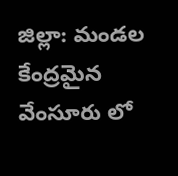జిల్లా: మండల కేంద్రమైన వేంసూరు లో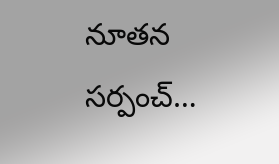నూతన సర్పంచ్…